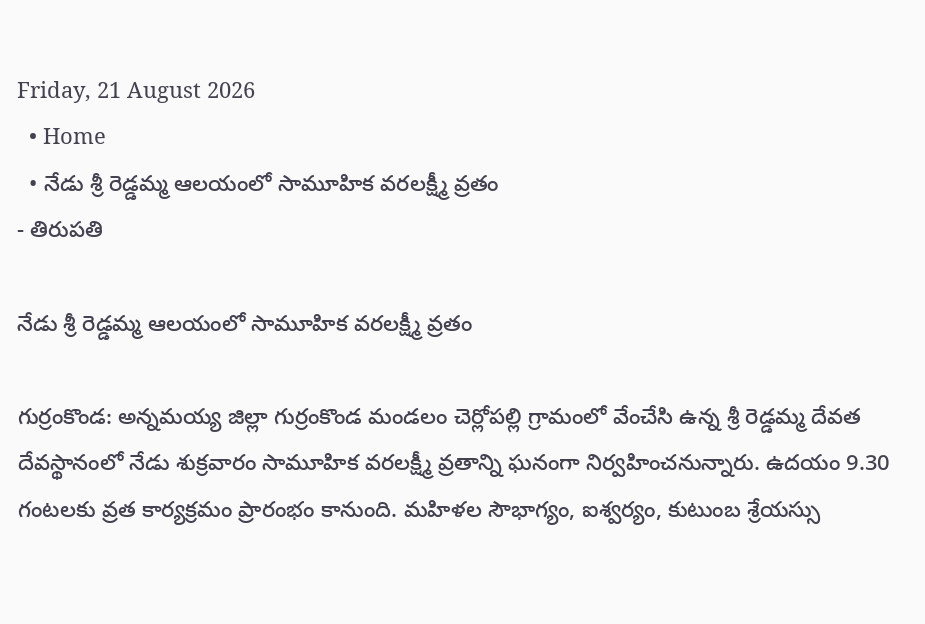Friday, 21 August 2026
  • Home
  • నేడు శ్రీ రెడ్డమ్మ ఆలయంలో సామూహిక వరలక్ష్మీ వ్రతం
- తిరుపతి

నేడు శ్రీ రెడ్డమ్మ ఆలయంలో సామూహిక వరలక్ష్మీ వ్రతం

గుర్రంకొండ: అన్నమయ్య జిల్లా గుర్రంకొండ మండలం చెర్లోపల్లి గ్రామంలో వేంచేసి ఉన్న శ్రీ రెడ్డమ్మ దేవత దేవస్థానంలో నేడు శుక్రవారం సామూహిక వరలక్ష్మీ వ్రతాన్ని ఘనంగా నిర్వహించనున్నారు. ఉదయం 9.30 గంటలకు వ్రత కార్యక్రమం ప్రారంభం కానుంది. మహిళల సౌభాగ్యం, ఐశ్వర్యం, కుటుంబ శ్రేయస్సు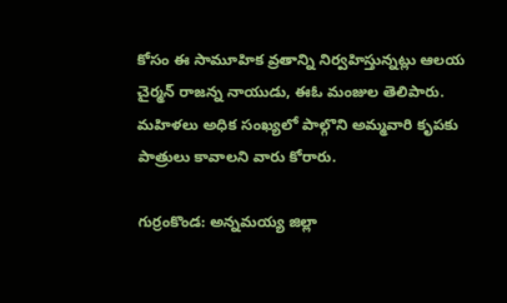కోసం ఈ సామూహిక వ్రతాన్ని నిర్వహిస్తున్నట్లు ఆలయ చైర్మన్ రాజన్న నాయుడు, ఈఓ మంజుల తెలిపారు. మహిళలు అధిక సంఖ్యలో పాల్గొని అమ్మవారి కృపకు పాత్రులు కావాలని వారు కోరారు.

గుర్రంకొండ: అన్నమయ్య జిల్లా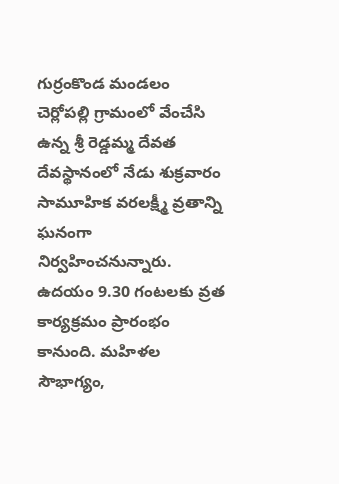గుర్రంకొండ మండలం చెర్లోపల్లి గ్రామంలో వేంచేసి ఉన్న శ్రీ రెడ్డమ్మ దేవత దేవస్థానంలో నేడు శుక్రవారం సామూహిక వరలక్ష్మీ వ్రతాన్ని ఘనంగా నిర్వహించనున్నారు. ఉదయం 9.30 గంటలకు వ్రత కార్యక్రమం ప్రారంభం కానుంది. మహిళల సౌభాగ్యం,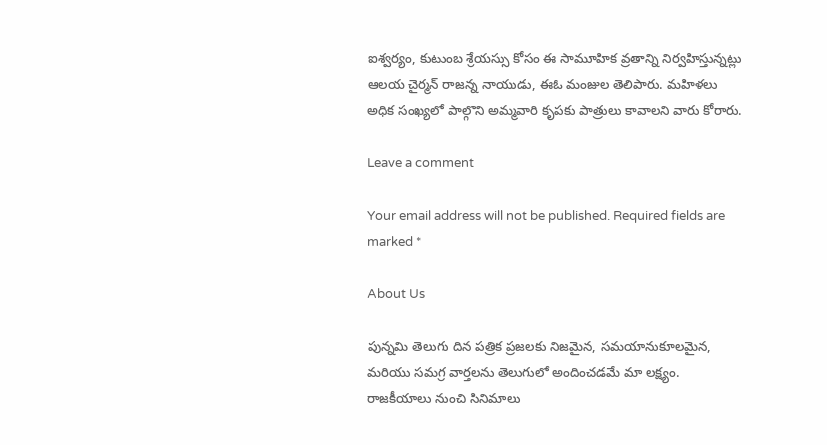ఐశ్వర్యం, కుటుంబ శ్రేయస్సు కోసం ఈ సామూహిక వ్రతాన్ని నిర్వహిస్తున్నట్లు ఆలయ చైర్మన్ రాజన్న నాయుడు, ఈఓ మంజుల తెలిపారు. మహిళలు అధిక సంఖ్యలో పాల్గొని అమ్మవారి కృపకు పాత్రులు కావాలని వారు కోరారు.

Leave a comment

Your email address will not be published. Required fields are marked *

About Us

పున్నమి తెలుగు దిన పత్రిక ప్రజలకు నిజమైన, సమయానుకూలమైన, మరియు సమగ్ర వార్తలను తెలుగులో అందించడమే మా లక్ష్యం.
రాజకీయాలు నుంచి సినిమాలు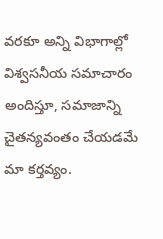వరకూ అన్ని విభాగాల్లో విశ్వసనీయ సమాచారం అందిస్తూ, సమాజాన్ని చైతన్యవంతం చేయడమే మా కర్తవ్యం.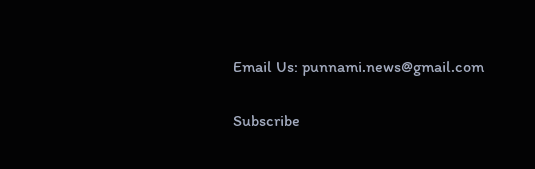Email Us: punnami.news@gmail.com

Subscribe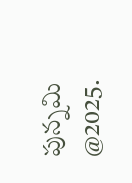పున్నమి  @2025.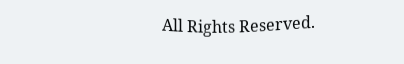All Rights Reserved.